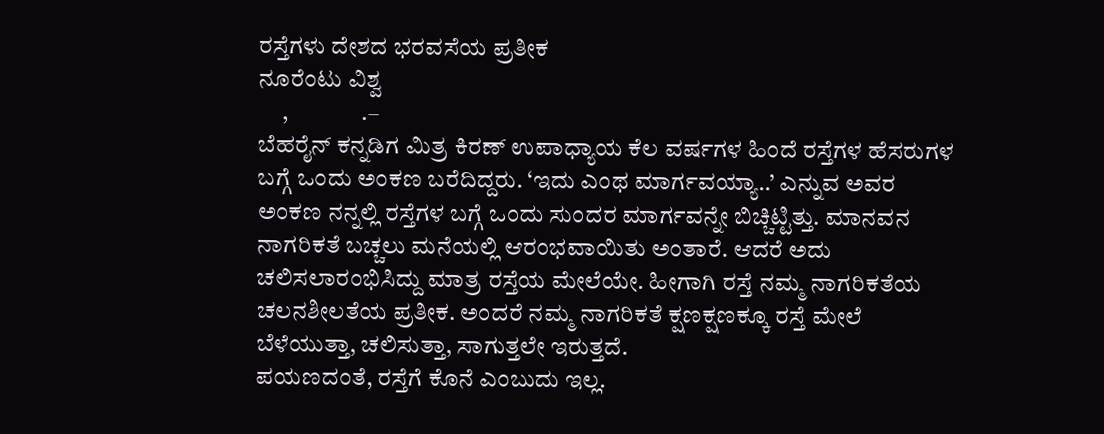ರಸ್ತೆಗಳು ದೇಶದ ಭರವಸೆಯ ಪ್ರತೀಕ
ನೂರೆಂಟು ವಿಶ್ವ
     ,               .–
ಬೆಹರೈನ್ ಕನ್ನಡಿಗ ಮಿತ್ರ ಕಿರಣ್ ಉಪಾಧ್ಯಾಯ ಕೆಲ ವರ್ಷಗಳ ಹಿಂದೆ ರಸ್ತೆಗಳ ಹೆಸರುಗಳ ಬಗ್ಗೆ ಒಂದು ಅಂಕಣ ಬರೆದಿದ್ದರು. ‘ಇದು ಎಂಥ ಮಾರ್ಗವಯ್ಯಾ..’ ಎನ್ನುವ ಅವರ ಅಂಕಣ ನನ್ನಲ್ಲಿ ರಸ್ತೆಗಳ ಬಗ್ಗೆ ಒಂದು ಸುಂದರ ಮಾರ್ಗವನ್ನೇ ಬಿಚ್ಚಿಟ್ಟಿತ್ತು. ಮಾನವನ ನಾಗರಿಕತೆ ಬಚ್ಚಲು ಮನೆಯಲ್ಲಿ ಆರಂಭವಾಯಿತು ಅಂತಾರೆ. ಆದರೆ ಅದು ಚಲಿಸಲಾರಂಭಿಸಿದ್ದು ಮಾತ್ರ ರಸ್ತೆಯ ಮೇಲೆಯೇ. ಹೀಗಾಗಿ ರಸ್ತೆ ನಮ್ಮ ನಾಗರಿಕತೆಯ ಚಲನಶೀಲತೆಯ ಪ್ರತೀಕ. ಅಂದರೆ ನಮ್ಮ ನಾಗರಿಕತೆ ಕ್ಷಣಕ್ಷಣಕ್ಕೂ ರಸ್ತೆ ಮೇಲೆ ಬೆಳೆಯುತ್ತಾ, ಚಲಿಸುತ್ತಾ, ಸಾಗುತ್ತಲೇ ಇರುತ್ತದೆ.
ಪಯಣದಂತೆ, ರಸ್ತೆಗೆ ಕೊನೆ ಎಂಬುದು ಇಲ್ಲ.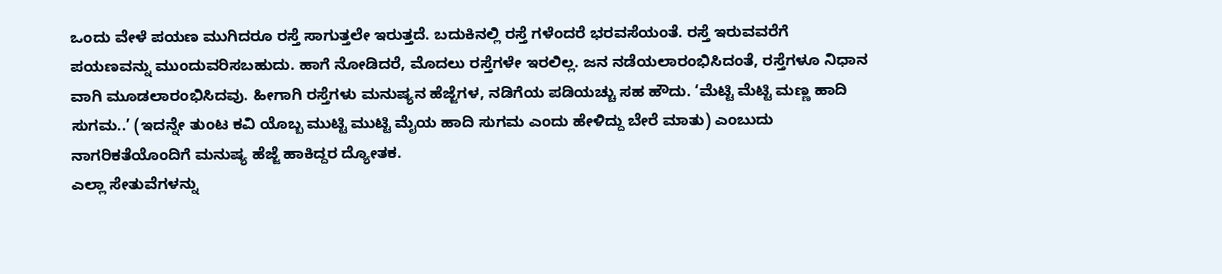ಒಂದು ವೇಳೆ ಪಯಣ ಮುಗಿದರೂ ರಸ್ತೆ ಸಾಗುತ್ತಲೇ ಇರುತ್ತದೆ. ಬದುಕಿನಲ್ಲಿ ರಸ್ತೆ ಗಳೆಂದರೆ ಭರವಸೆಯಂತೆ. ರಸ್ತೆ ಇರುವವರೆಗೆ ಪಯಣವನ್ನು ಮುಂದುವರಿಸಬಹುದು. ಹಾಗೆ ನೋಡಿದರೆ, ಮೊದಲು ರಸ್ತೆಗಳೇ ಇರಲಿಲ್ಲ. ಜನ ನಡೆಯಲಾರಂಭಿಸಿದಂತೆ, ರಸ್ತೆಗಳೂ ನಿಧಾನ ವಾಗಿ ಮೂಡಲಾರಂಭಿಸಿದವು. ಹೀಗಾಗಿ ರಸ್ತೆಗಳು ಮನುಷ್ಯನ ಹೆಜ್ಜೆಗಳ, ನಡಿಗೆಯ ಪಡಿಯಚ್ಚು ಸಹ ಹೌದು. ‘ಮೆಟ್ಟಿ ಮೆಟ್ಟಿ ಮಣ್ಣ ಹಾದಿ ಸುಗಮ..’ (ಇದನ್ನೇ ತುಂಟ ಕವಿ ಯೊಬ್ಬ ಮುಟ್ಟಿ ಮುಟ್ಟಿ ಮೈಯ ಹಾದಿ ಸುಗಮ ಎಂದು ಹೇಳಿದ್ದು ಬೇರೆ ಮಾತು) ಎಂಬುದು ನಾಗರಿಕತೆಯೊಂದಿಗೆ ಮನುಷ್ಯ ಹೆಜ್ಜೆ ಹಾಕಿದ್ದರ ದ್ಯೋತಕ.
ಎಲ್ಲಾ ಸೇತುವೆಗಳನ್ನು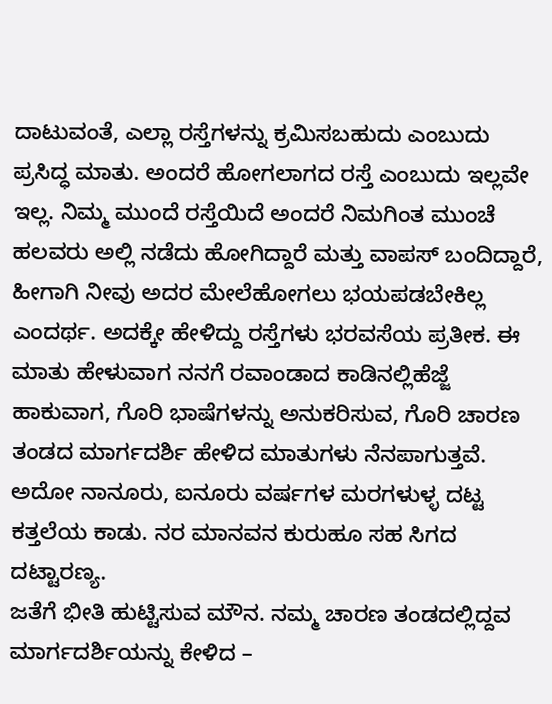ದಾಟುವಂತೆ, ಎಲ್ಲಾ ರಸ್ತೆಗಳನ್ನು ಕ್ರಮಿಸಬಹುದು ಎಂಬುದು ಪ್ರಸಿದ್ಧ ಮಾತು. ಅಂದರೆ ಹೋಗಲಾಗದ ರಸ್ತೆ ಎಂಬುದು ಇಲ್ಲವೇ ಇಲ್ಲ. ನಿಮ್ಮ ಮುಂದೆ ರಸ್ತೆಯಿದೆ ಅಂದರೆ ನಿಮಗಿಂತ ಮುಂಚೆ ಹಲವರು ಅಲ್ಲಿ ನಡೆದು ಹೋಗಿದ್ದಾರೆ ಮತ್ತು ವಾಪಸ್ ಬಂದಿದ್ದಾರೆ, ಹೀಗಾಗಿ ನೀವು ಅದರ ಮೇಲೆಹೋಗಲು ಭಯಪಡಬೇಕಿಲ್ಲ ಎಂದರ್ಥ. ಅದಕ್ಕೇ ಹೇಳಿದ್ದು ರಸ್ತೆಗಳು ಭರವಸೆಯ ಪ್ರತೀಕ. ಈ ಮಾತು ಹೇಳುವಾಗ ನನಗೆ ರವಾಂಡಾದ ಕಾಡಿನಲ್ಲಿಹೆಜ್ಜೆ ಹಾಕುವಾಗ, ಗೊರಿ ಭಾಷೆಗಳನ್ನು ಅನುಕರಿಸುವ, ಗೊರಿ ಚಾರಣ ತಂಡದ ಮಾರ್ಗದರ್ಶಿ ಹೇಳಿದ ಮಾತುಗಳು ನೆನಪಾಗುತ್ತವೆ. ಅದೋ ನಾನೂರು, ಐನೂರು ವರ್ಷಗಳ ಮರಗಳುಳ್ಳ ದಟ್ಟ ಕತ್ತಲೆಯ ಕಾಡು. ನರ ಮಾನವನ ಕುರುಹೂ ಸಹ ಸಿಗದ ದಟ್ಟಾರಣ್ಯ.
ಜತೆಗೆ ಭೀತಿ ಹುಟ್ಟಿಸುವ ಮೌನ. ನಮ್ಮ ಚಾರಣ ತಂಡದಲ್ಲಿದ್ದವ ಮಾರ್ಗದರ್ಶಿಯನ್ನು ಕೇಳಿದ –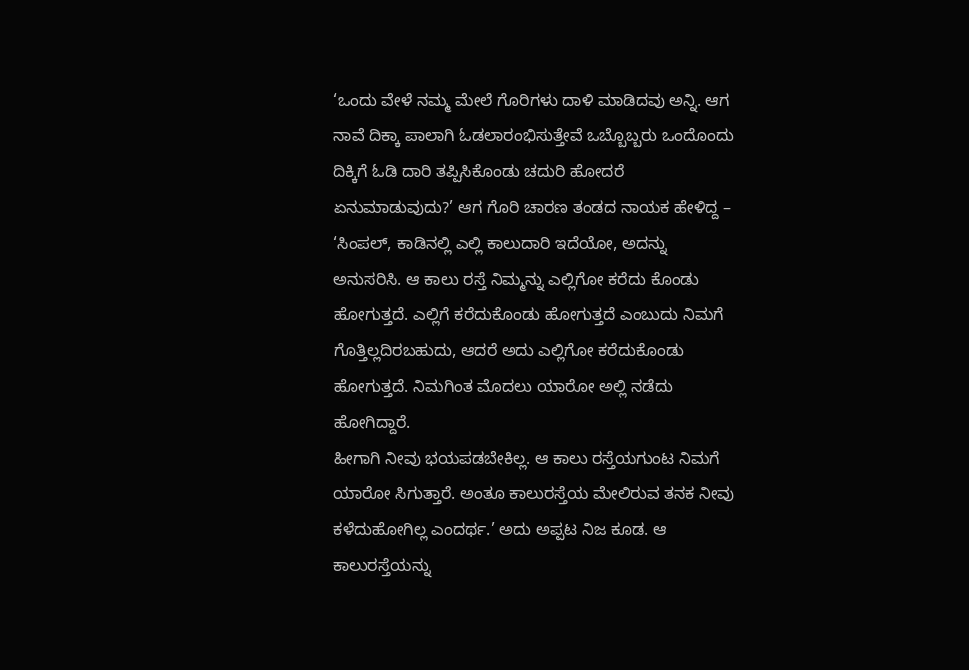‘ಒಂದು ವೇಳೆ ನಮ್ಮ ಮೇಲೆ ಗೊರಿಗಳು ದಾಳಿ ಮಾಡಿದವು ಅನ್ನಿ. ಆಗ ನಾವೆ ದಿಕ್ಕಾ ಪಾಲಾಗಿ ಓಡಲಾರಂಭಿಸುತ್ತೇವೆ ಒಬ್ಬೊಬ್ಬರು ಒಂದೊಂದು ದಿಕ್ಕಿಗೆ ಓಡಿ ದಾರಿ ತಪ್ಪಿಸಿಕೊಂಡು ಚದುರಿ ಹೋದರೆ ಏನುಮಾಡುವುದು?’ ಆಗ ಗೊರಿ ಚಾರಣ ತಂಡದ ನಾಯಕ ಹೇಳಿದ್ದ – ‘ಸಿಂಪಲ್, ಕಾಡಿನಲ್ಲಿ ಎಲ್ಲಿ ಕಾಲುದಾರಿ ಇದೆಯೋ, ಅದನ್ನು ಅನುಸರಿಸಿ. ಆ ಕಾಲು ರಸ್ತೆ ನಿಮ್ಮನ್ನು ಎಲ್ಲಿಗೋ ಕರೆದು ಕೊಂಡು ಹೋಗುತ್ತದೆ. ಎಲ್ಲಿಗೆ ಕರೆದುಕೊಂಡು ಹೋಗುತ್ತದೆ ಎಂಬುದು ನಿಮಗೆ ಗೊತ್ತಿಲ್ಲದಿರಬಹುದು, ಆದರೆ ಅದು ಎಲ್ಲಿಗೋ ಕರೆದುಕೊಂಡು ಹೋಗುತ್ತದೆ. ನಿಮಗಿಂತ ಮೊದಲು ಯಾರೋ ಅಲ್ಲಿ ನಡೆದು ಹೋಗಿದ್ದಾರೆ.
ಹೀಗಾಗಿ ನೀವು ಭಯಪಡಬೇಕಿಲ್ಲ. ಆ ಕಾಲು ರಸ್ತೆಯಗುಂಟ ನಿಮಗೆ ಯಾರೋ ಸಿಗುತ್ತಾರೆ. ಅಂತೂ ಕಾಲುರಸ್ತೆಯ ಮೇಲಿರುವ ತನಕ ನೀವು ಕಳೆದುಹೋಗಿಲ್ಲ ಎಂದರ್ಥ.’ ಅದು ಅಪ್ಪಟ ನಿಜ ಕೂಡ. ಆ ಕಾಲುರಸ್ತೆಯನ್ನು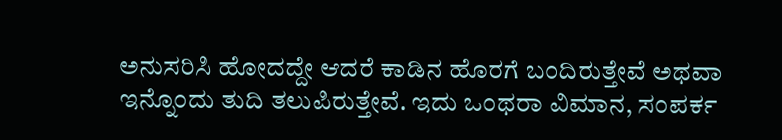ಅನುಸರಿಸಿ ಹೋದದ್ದೇ ಆದರೆ ಕಾಡಿನ ಹೊರಗೆ ಬಂದಿರುತ್ತೇವೆ ಅಥವಾ ಇನ್ನೊಂದು ತುದಿ ತಲುಪಿರುತ್ತೇವೆ. ಇದು ಒಂಥರಾ ವಿಮಾನ, ಸಂಪರ್ಕ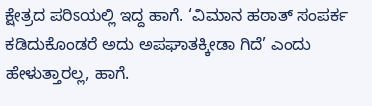ಕ್ಷೇತ್ರದ ಪರಿಽಯಲ್ಲಿ ಇದ್ದ ಹಾಗೆ. ‘ವಿಮಾನ ಹಠಾತ್ ಸಂಪರ್ಕ ಕಡಿದುಕೊಂಡರೆ ಅದು ಅಪಘಾತಕ್ಕೀಡಾ ಗಿದೆ’ ಎಂದು ಹೇಳುತ್ತಾರಲ್ಲ, ಹಾಗೆ.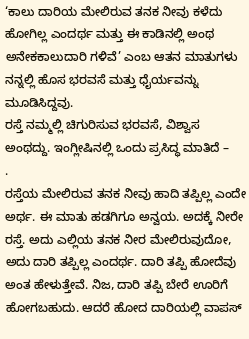‘ಕಾಲು ದಾರಿಯ ಮೇಲಿರುವ ತನಕ ನೀವು ಕಳೆದು ಹೋಗಿಲ್ಲ ಎಂದರ್ಥ ಮತ್ತು ಈ ಕಾಡಿನಲ್ಲಿ ಅಂಥ ಅನೇಕಕಾಲುದಾರಿ ಗಳಿವೆ’ ಎಂಬ ಆತನ ಮಾತುಗಳು ನನ್ನಲ್ಲಿ ಹೊಸ ಭರವಸೆ ಮತ್ತು ಧೈರ್ಯವನ್ನು ಮೂಡಿಸಿದ್ದವು.
ರಸ್ತೆ ನಮ್ಮಲ್ಲಿ ಚಿಗುರಿಸುವ ಭರವಸೆ, ವಿಶ್ವಾಸ ಅಂಥದ್ದು. ಇಂಗ್ಲೀಷಿನಲ್ಲಿ ಒಂದು ಪ್ರಸಿದ್ಧ ಮಾತಿದೆ –       .
ರಸ್ತೆಯ ಮೇಲಿರುವ ತನಕ ನೀವು ಹಾದಿ ತಪ್ಪಿಲ್ಲ ಎಂದೇ ಅರ್ಥ. ಈ ಮಾತು ಹಡಗಿಗೂ ಅನ್ವಯ. ಅದಕ್ಕೆ ನೀರೇ ರಸ್ತೆ. ಅದು ಎಲ್ಲಿಯ ತನಕ ನೀರ ಮೇಲಿರುವುದೋ, ಅದು ದಾರಿ ತಪ್ಪಿಲ್ಲ ಎಂದರ್ಥ. ದಾರಿ ತಪ್ಪಿ ಹೋದೆವು ಅಂತ ಹೇಳುತ್ತೇವೆ. ನಿಜ, ದಾರಿ ತಪ್ಪಿ ಬೇರೆ ಊರಿಗೆ ಹೋಗಬಹುದು. ಆದರೆ ಹೋದ ದಾರಿಯಲ್ಲಿ ವಾಪಸ್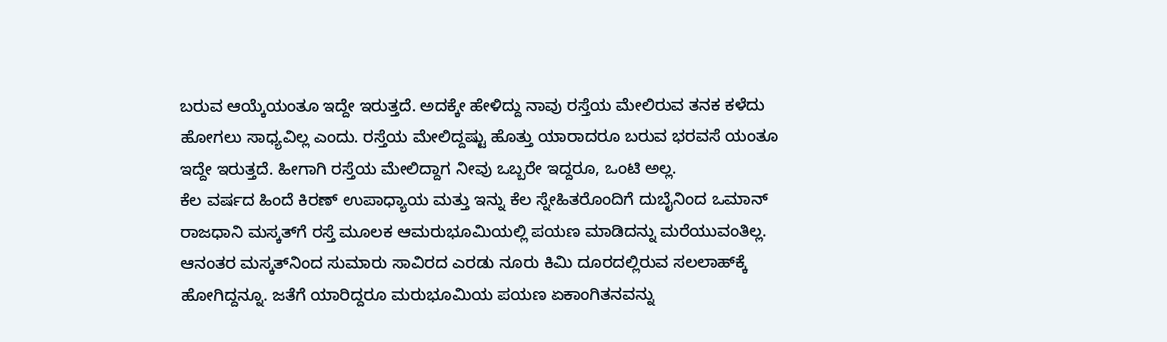ಬರುವ ಆಯ್ಕೆಯಂತೂ ಇದ್ದೇ ಇರುತ್ತದೆ. ಅದಕ್ಕೇ ಹೇಳಿದ್ದು ನಾವು ರಸ್ತೆಯ ಮೇಲಿರುವ ತನಕ ಕಳೆದು ಹೋಗಲು ಸಾಧ್ಯವಿಲ್ಲ ಎಂದು. ರಸ್ತೆಯ ಮೇಲಿದ್ದಷ್ಟು ಹೊತ್ತು ಯಾರಾದರೂ ಬರುವ ಭರವಸೆ ಯಂತೂ ಇದ್ದೇ ಇರುತ್ತದೆ. ಹೀಗಾಗಿ ರಸ್ತೆಯ ಮೇಲಿದ್ದಾಗ ನೀವು ಒಬ್ಬರೇ ಇದ್ದರೂ, ಒಂಟಿ ಅಲ್ಲ.
ಕೆಲ ವರ್ಷದ ಹಿಂದೆ ಕಿರಣ್ ಉಪಾಧ್ಯಾಯ ಮತ್ತು ಇನ್ನು ಕೆಲ ಸ್ನೇಹಿತರೊಂದಿಗೆ ದುಬೈನಿಂದ ಒಮಾನ್ ರಾಜಧಾನಿ ಮಸ್ಕತ್‌ಗೆ ರಸ್ತೆ ಮೂಲಕ ಆಮರುಭೂಮಿಯಲ್ಲಿ ಪಯಣ ಮಾಡಿದನ್ನು ಮರೆಯುವಂತಿಲ್ಲ. ಆನಂತರ ಮಸ್ಕತ್‌ನಿಂದ ಸುಮಾರು ಸಾವಿರದ ಎರಡು ನೂರು ಕಿಮಿ ದೂರದಲ್ಲಿರುವ ಸಲಲಾಹ್‌ಕ್ಕೆ ಹೋಗಿದ್ದನ್ನೂ. ಜತೆಗೆ ಯಾರಿದ್ದರೂ ಮರುಭೂಮಿಯ ಪಯಣ ಏಕಾಂಗಿತನವನ್ನು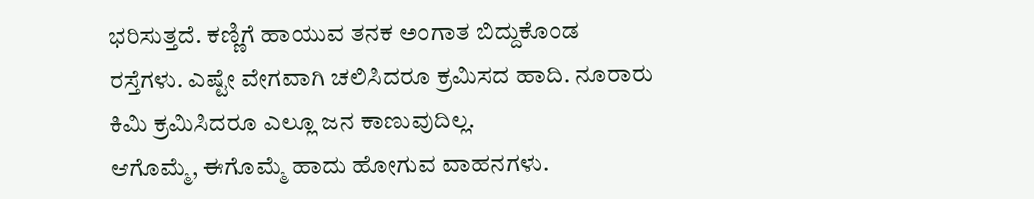ಭರಿಸುತ್ತದೆ. ಕಣ್ಣಿಗೆ ಹಾಯುವ ತನಕ ಅಂಗಾತ ಬಿದ್ದುಕೊಂಡ ರಸ್ತೆಗಳು. ಎಷ್ಟೇ ವೇಗವಾಗಿ ಚಲಿಸಿದರೂ ಕ್ರಮಿಸದ ಹಾದಿ. ನೂರಾರು ಕಿಮಿ ಕ್ರಮಿಸಿದರೂ ಎಲ್ಲೂ ಜನ ಕಾಣುವುದಿಲ್ಲ.
ಆಗೊಮ್ಮೆ, ಈಗೊಮ್ಮೆ ಹಾದು ಹೋಗುವ ವಾಹನಗಳು.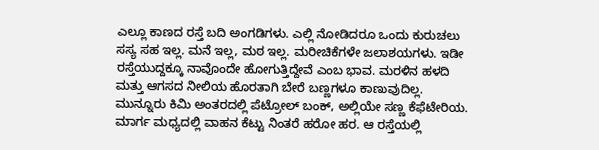ಎಲ್ಲೂ ಕಾಣದ ರಸ್ತೆ ಬದಿ ಅಂಗಡಿಗಳು. ಎಲ್ಲಿ ನೋಡಿದರೂ ಒಂದು ಕುರುಚಲು ಸಸ್ಯ ಸಹ ಇಲ್ಲ. ಮನೆ ಇಲ್ಲ, ಮಠ ಇಲ್ಲ. ಮರೀಚಿಕೆಗಳೇ ಜಲಾಶಯಗಳು. ಇಡೀ ರಸ್ತೆಯುದ್ದಕ್ಕೂ ನಾವೊಂದೇ ಹೋಗುತ್ತಿದ್ದೇವೆ ಎಂಬ ಭಾವ. ಮರಳಿನ ಹಳದಿ ಮತ್ತು ಆಗಸದ ನೀಲಿಯ ಹೊರತಾಗಿ ಬೇರೆ ಬಣ್ಣಗಳೂ ಕಾಣುವುದಿಲ್ಲ. ಮುನ್ನೂರು ಕಿಮಿ ಅಂತರದಲ್ಲಿ ಪೆಟ್ರೋಲ್ ಬಂಕ್, ಅಲ್ಲಿಯೇ ಸಣ್ಣ ಕೆಫೆಟೇರಿಯ. ಮಾರ್ಗ ಮಧ್ಯದಲ್ಲಿ ವಾಹನ ಕೆಟ್ಟು ನಿಂತರೆ ಹರೋ ಹರ. ಆ ರಸ್ತೆಯಲ್ಲಿ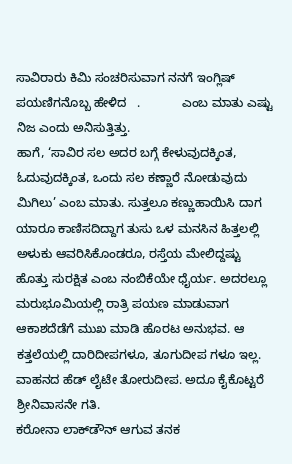ಸಾವಿರಾರು ಕಿಮಿ ಸಂಚರಿಸುವಾಗ ನನಗೆ ಇಂಗ್ಲಿಷ್ ಪಯಣಿಗನೊಬ್ಬ ಹೇಳಿದ   .            ಎಂಬ ಮಾತು ಎಷ್ಟು ನಿಜ ಎಂದು ಅನಿಸುತ್ತಿತ್ತು.
ಹಾಗೆ, ‘ಸಾವಿರ ಸಲ ಅದರ ಬಗ್ಗೆ ಕೇಳುವುದಕ್ಕಿಂತ, ಓದುವುದಕ್ಕಿಂತ, ಒಂದು ಸಲ ಕಣ್ಣಾರೆ ನೋಡುವುದು ಮಿಗಿಲು’ ಎಂಬ ಮಾತು. ಸುತ್ತಲೂ ಕಣ್ಣುಹಾಯಿಸಿ ದಾಗ ಯಾರೂ ಕಾಣಿಸದಿದ್ದಾಗ ತುಸು ಒಳ ಮನಸಿನ ಹಿತ್ತಲಲ್ಲಿ ಅಳುಕು ಆವರಿಸಿಕೊಂಡರೂ, ರಸ್ತೆಯ ಮೇಲಿದ್ದಷ್ಟು ಹೊತ್ತು ಸುರಕ್ಷಿತ ಎಂಬ ನಂಬಿಕೆಯೇ ಧೈರ್ಯ. ಅದರಲ್ಲೂ ಮರುಭೂಮಿಯಲ್ಲಿ ರಾತ್ರಿ ಪಯಣ ಮಾಡುವಾಗ ಆಕಾಶದೆಡೆಗೆ ಮುಖ ಮಾಡಿ ಹೊರಟ ಅನುಭವ. ಆ ಕತ್ತಲೆಯಲ್ಲಿ ದಾರಿದೀಪಗಳೂ, ತೂಗುದೀಪ ಗಳೂ ಇಲ್ಲ. ವಾಹನದ ಹೆಡ್ ಲೈಟೇ ತೋರುದೀಪ. ಅದೂ ಕೈಕೊಟ್ಟರೆ ಶ್ರೀನಿವಾಸನೇ ಗತಿ.
ಕರೋನಾ ಲಾಕ್‌ಡೌನ್ ಆಗುವ ತನಕ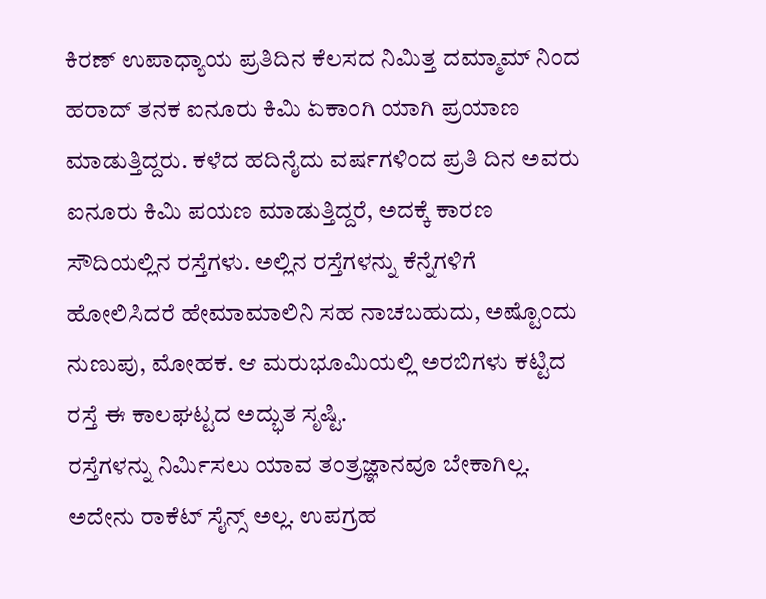ಕಿರಣ್ ಉಪಾಧ್ಯಾಯ ಪ್ರತಿದಿನ ಕೆಲಸದ ನಿಮಿತ್ತ ದಮ್ಮಾಮ್ ನಿಂದ ಹರಾದ್ ತನಕ ಐನೂರು ಕಿಮಿ ಏಕಾಂಗಿ ಯಾಗಿ ಪ್ರಯಾಣ ಮಾಡುತ್ತಿದ್ದರು. ಕಳೆದ ಹದಿನೈದು ವರ್ಷಗಳಿಂದ ಪ್ರತಿ ದಿನ ಅವರು ಐನೂರು ಕಿಮಿ ಪಯಣ ಮಾಡುತ್ತಿದ್ದರೆ, ಅದಕ್ಕೆ ಕಾರಣ ಸೌದಿಯಲ್ಲಿನ ರಸ್ತೆಗಳು. ಅಲ್ಲಿನ ರಸ್ತೆಗಳನ್ನು ಕೆನ್ನೆಗಳಿಗೆ ಹೋಲಿಸಿದರೆ ಹೇಮಾಮಾಲಿನಿ ಸಹ ನಾಚಬಹುದು, ಅಷ್ಟೊಂದು ನುಣುಪು, ಮೋಹಕ. ಆ ಮರುಭೂಮಿಯಲ್ಲಿ ಅರಬಿಗಳು ಕಟ್ಟಿದ ರಸ್ತೆ ಈ ಕಾಲಘಟ್ಟದ ಅದ್ಭುತ ಸೃಷ್ಟಿ.
ರಸ್ತೆಗಳನ್ನು ನಿರ್ಮಿಸಲು ಯಾವ ತಂತ್ರಜ್ಞಾನವೂ ಬೇಕಾಗಿಲ್ಲ. ಅದೇನು ರಾಕೆಟ್ ಸೈನ್ಸ್ ಅಲ್ಲ. ಉಪಗ್ರಹ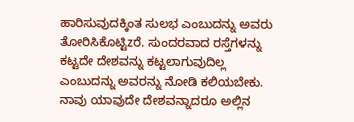ಹಾರಿಸುವುದಕ್ಕಿಂತ ಸುಲಭ ಎಂಬುದನ್ನು ಅವರು ತೋರಿಸಿಕೊಟ್ಟಿzರೆ. ಸುಂದರವಾದ ರಸ್ತೆಗಳನ್ನು ಕಟ್ಟದೇ ದೇಶವನ್ನು ಕಟ್ಟಲಾಗುವುದಿಲ್ಲ ಎಂಬುದನ್ನು ಅವರನ್ನು ನೋಡಿ ಕಲಿಯಬೇಕು. ನಾವು ಯಾವುದೇ ದೇಶವನ್ನಾದರೂ ಅಲ್ಲಿನ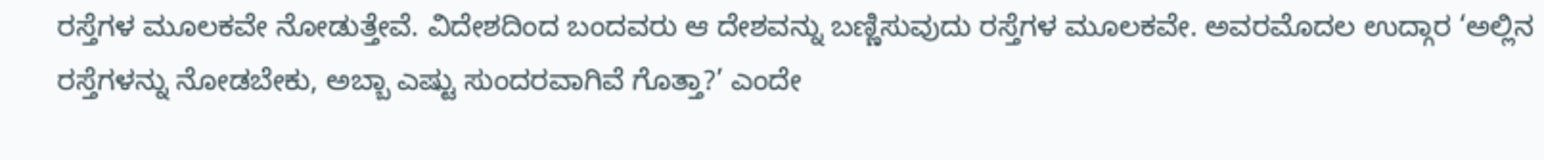ರಸ್ತೆಗಳ ಮೂಲಕವೇ ನೋಡುತ್ತೇವೆ. ವಿದೇಶದಿಂದ ಬಂದವರು ಆ ದೇಶವನ್ನು ಬಣ್ಣಿಸುವುದು ರಸ್ತೆಗಳ ಮೂಲಕವೇ. ಅವರಮೊದಲ ಉದ್ಗಾರ ‘ಅಲ್ಲಿನ ರಸ್ತೆಗಳನ್ನು ನೋಡಬೇಕು, ಅಬ್ಬಾ ಎಷ್ಟು ಸುಂದರವಾಗಿವೆ ಗೊತ್ತಾ?’ ಎಂದೇ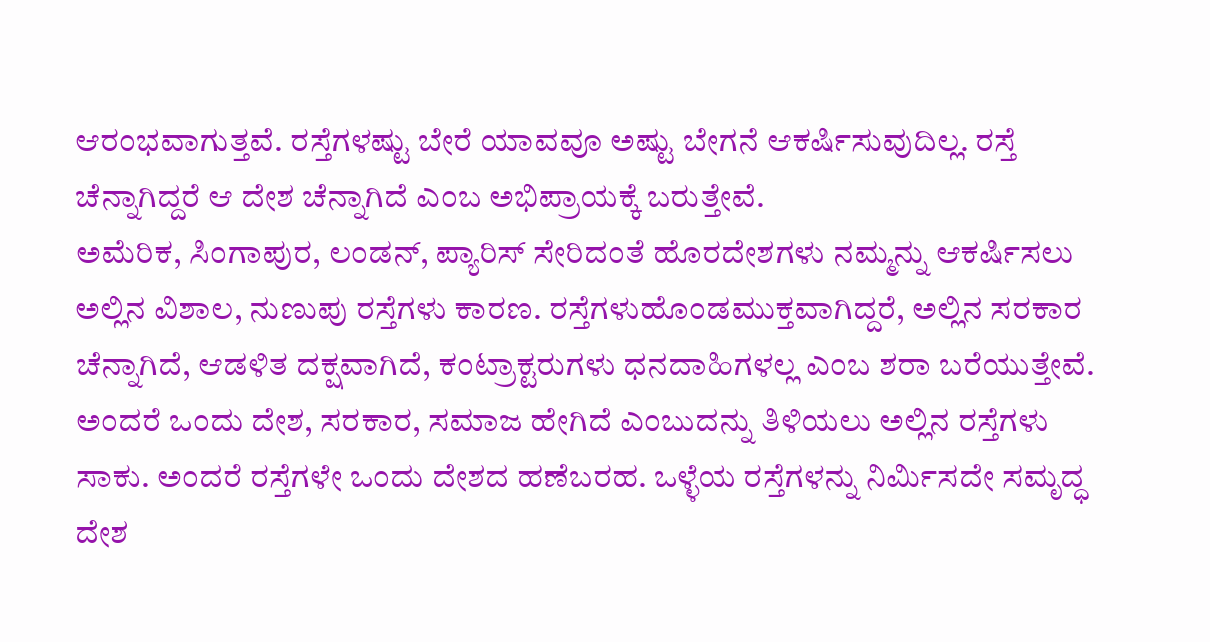ಆರಂಭವಾಗುತ್ತವೆ. ರಸ್ತೆಗಳಷ್ಟು ಬೇರೆ ಯಾವವೂ ಅಷ್ಟು ಬೇಗನೆ ಆಕರ್ಷಿಸುವುದಿಲ್ಲ. ರಸ್ತೆ ಚೆನ್ನಾಗಿದ್ದರೆ ಆ ದೇಶ ಚೆನ್ನಾಗಿದೆ ಎಂಬ ಅಭಿಪ್ರಾಯಕ್ಕೆ ಬರುತ್ತೇವೆ.
ಅಮೆರಿಕ, ಸಿಂಗಾಪುರ, ಲಂಡನ್, ಪ್ಯಾರಿಸ್ ಸೇರಿದಂತೆ ಹೊರದೇಶಗಳು ನಮ್ಮನ್ನು ಆಕರ್ಷಿಸಲು ಅಲ್ಲಿನ ವಿಶಾಲ, ನುಣುಪು ರಸ್ತೆಗಳು ಕಾರಣ. ರಸ್ತೆಗಳುಹೊಂಡಮುಕ್ತವಾಗಿದ್ದರೆ, ಅಲ್ಲಿನ ಸರಕಾರ ಚೆನ್ನಾಗಿದೆ, ಆಡಳಿತ ದಕ್ಷವಾಗಿದೆ, ಕಂಟ್ರಾಕ್ಟರುಗಳು ಧನದಾಹಿಗಳಲ್ಲ ಎಂಬ ಶರಾ ಬರೆಯುತ್ತೇವೆ. ಅಂದರೆ ಒಂದು ದೇಶ, ಸರಕಾರ, ಸಮಾಜ ಹೇಗಿದೆ ಎಂಬುದನ್ನು ತಿಳಿಯಲು ಅಲ್ಲಿನ ರಸ್ತೆಗಳು ಸಾಕು. ಅಂದರೆ ರಸ್ತೆಗಳೇ ಒಂದು ದೇಶದ ಹಣೆಬರಹ. ಒಳ್ಳೆಯ ರಸ್ತೆಗಳನ್ನು ನಿರ್ಮಿಸದೇ ಸಮೃದ್ಧ ದೇಶ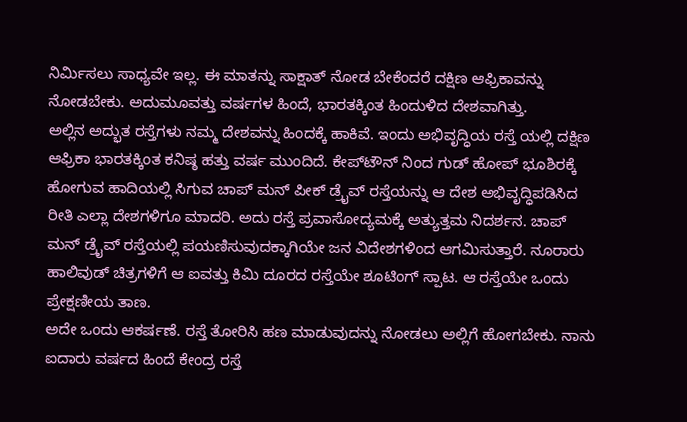ನಿರ್ಮಿಸಲು ಸಾಧ್ಯವೇ ಇಲ್ಲ. ಈ ಮಾತನ್ನು ಸಾಕ್ಷಾತ್ ನೋಡ ಬೇಕೆಂದರೆ ದಕ್ಷಿಣ ಆಫ್ರಿಕಾವನ್ನು ನೋಡಬೇಕು. ಅದುಮೂವತ್ತು ವರ್ಷಗಳ ಹಿಂದೆ, ಭಾರತಕ್ಕಿಂತ ಹಿಂದುಳಿದ ದೇಶವಾಗಿತ್ತು.
ಅಲ್ಲಿನ ಅದ್ಭುತ ರಸ್ತೆಗಳು ನಮ್ಮ ದೇಶವನ್ನು ಹಿಂದಕ್ಕೆ ಹಾಕಿವೆ. ಇಂದು ಅಭಿವೃದ್ಧಿಯ ರಸ್ತೆ ಯಲ್ಲಿ ದಕ್ಷಿಣ ಆಫ್ರಿಕಾ ಭಾರತಕ್ಕಿಂತ ಕನಿಷ್ಠ ಹತ್ತು ವರ್ಷ ಮುಂದಿದೆ. ಕೇಪ್‌ಟೌನ್ ನಿಂದ ಗುಡ್ ಹೋಪ್ ಭೂಶಿರಕ್ಕೆ ಹೋಗುವ ಹಾದಿಯಲ್ಲಿ ಸಿಗುವ ಚಾಪ್ ಮನ್ ಪೀಕ್ ಡ್ರೈವ್ ರಸ್ತೆಯನ್ನು ಆ ದೇಶ ಅಭಿವೃದ್ಧಿಪಡಿಸಿದ ರೀತಿ ಎಲ್ಲಾ ದೇಶಗಳಿಗೂ ಮಾದರಿ. ಅದು ರಸ್ತೆ ಪ್ರವಾಸೋದ್ಯಮಕ್ಕೆ ಅತ್ಯುತ್ತಮ ನಿದರ್ಶನ. ಚಾಪ್ ಮನ್ ಡ್ರೈವ್ ರಸ್ತೆಯಲ್ಲಿ ಪಯಣಿಸುವುದಕ್ಕಾಗಿಯೇ ಜನ ವಿದೇಶಗಳಿಂದ ಆಗಮಿಸುತ್ತಾರೆ. ನೂರಾರು ಹಾಲಿವುಡ್ ಚಿತ್ರಗಳಿಗೆ ಆ ಐವತ್ತು ಕಿಮಿ ದೂರದ ರಸ್ತೆಯೇ ಶೂಟಿಂಗ್ ಸ್ಪಾಟ. ಆ ರಸ್ತೆಯೇ ಒಂದು ಪ್ರೇಕ್ಷಣೀಯ ತಾಣ.
ಅದೇ ಒಂದು ಆಕರ್ಷಣೆ. ರಸ್ತೆ ತೋರಿಸಿ ಹಣ ಮಾಡುವುದನ್ನು ನೋಡಲು ಅಲ್ಲಿಗೆ ಹೋಗಬೇಕು. ನಾನು ಐದಾರು ವರ್ಷದ ಹಿಂದೆ ಕೇಂದ್ರ ರಸ್ತೆ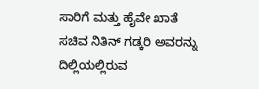ಸಾರಿಗೆ ಮತ್ತು ಹೈವೇ ಖಾತೆ ಸಚಿವ ನಿತಿನ್ ಗಡ್ಕರಿ ಅವರನ್ನು ದಿಲ್ಲಿಯಲ್ಲಿರುವ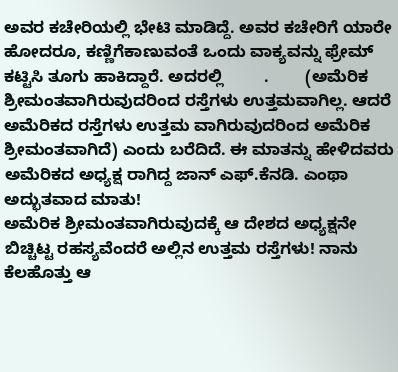ಅವರ ಕಚೇರಿಯಲ್ಲಿ ಭೇಟಿ ಮಾಡಿದ್ದೆ. ಅವರ ಕಚೇರಿಗೆ ಯಾರೇ ಹೋದರೂ, ಕಣ್ಣಿಗೆಕಾಣುವಂತೆ ಒಂದು ವಾಕ್ಯವನ್ನು ಫ್ರೇಮ್ ಕಟ್ಟಿಸಿ ತೂಗು ಹಾಕಿದ್ದಾರೆ. ಅದರಲ್ಲಿ         .        (ಅಮೆರಿಕ ಶ್ರೀಮಂತವಾಗಿರುವುದರಿಂದ ರಸ್ತೆಗಳು ಉತ್ತಮವಾಗಿಲ್ಲ. ಆದರೆ ಅಮೆರಿಕದ ರಸ್ತೆಗಳು ಉತ್ತಮ ವಾಗಿರುವುದರಿಂದ ಅಮೆರಿಕ ಶ್ರೀಮಂತವಾಗಿದೆ) ಎಂದು ಬರೆದಿದೆ. ಈ ಮಾತನ್ನು ಹೇಳಿದವರು ಅಮೆರಿಕದ ಅಧ್ಯಕ್ಷ ರಾಗಿದ್ದ ಜಾನ್ ಎಫ್.ಕೆನಡಿ. ಎಂಥಾ ಅದ್ಭುತವಾದ ಮಾತು!
ಅಮೆರಿಕ ಶ್ರೀಮಂತವಾಗಿರುವುದಕ್ಕೆ ಆ ದೇಶದ ಅಧ್ಯಕ್ಷನೇ ಬಿಚ್ಚಿಟ್ಟ ರಹಸ್ಯವೆಂದರೆ ಅಲ್ಲಿನ ಉತ್ತಮ ರಸ್ತೆಗಳು! ನಾನು ಕೆಲಹೊತ್ತು ಆ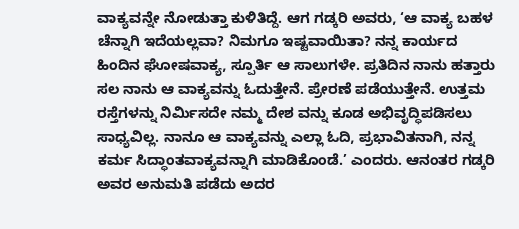ವಾಕ್ಯವನ್ನೇ ನೋಡುತ್ತಾ ಕುಳಿತಿದ್ದೆ. ಆಗ ಗಡ್ಕರಿ ಅವರು, ‘ಆ ವಾಕ್ಯ ಬಹಳ ಚೆನ್ನಾಗಿ ಇದೆಯಲ್ಲವಾ? ನಿಮಗೂ ಇಷ್ಟವಾಯಿತಾ? ನನ್ನ ಕಾರ್ಯದ ಹಿಂದಿನ ಘೋಷವಾಕ್ಯ, ಸ್ಪೂರ್ತಿ ಆ ಸಾಲುಗಳೇ. ಪ್ರತಿದಿನ ನಾನು ಹತ್ತಾರು ಸಲ ನಾನು ಆ ವಾಕ್ಯವನ್ನು ಓದುತ್ತೇನೆ. ಪ್ರೇರಣೆ ಪಡೆಯುತ್ತೇನೆ. ಉತ್ತಮ ರಸ್ತೆಗಳನ್ನು ನಿರ್ಮಿಸದೇ ನಮ್ಮ ದೇಶ ವನ್ನು ಕೂಡ ಅಭಿವೃದ್ಧಿಪಡಿಸಲು ಸಾಧ್ಯವಿಲ್ಲ. ನಾನೂ ಆ ವಾಕ್ಯವನ್ನು ಎಲ್ಲಾ ಓದಿ, ಪ್ರಭಾವಿತನಾಗಿ, ನನ್ನ ಕರ್ಮ ಸಿದ್ಧಾಂತವಾಕ್ಯವನ್ನಾಗಿ ಮಾಡಿಕೊಂಡೆ.’ ಎಂದರು. ಆನಂತರ ಗಡ್ಕರಿ ಅವರ ಅನುಮತಿ ಪಡೆದು ಅದರ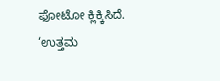ಫೋಟೋ ಕ್ಲಿಕ್ಕಿಸಿದೆ.
‘ಉತ್ತಮ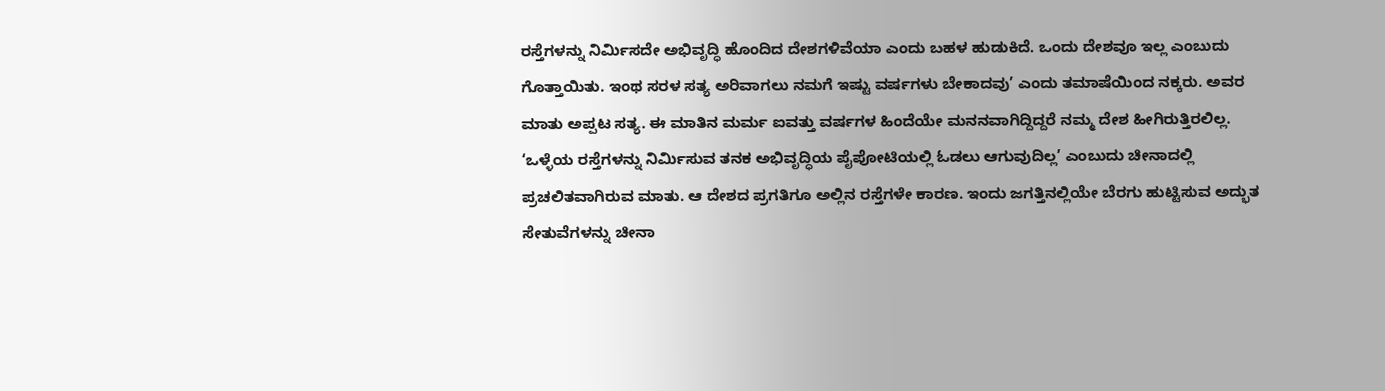ರಸ್ತೆಗಳನ್ನು ನಿರ್ಮಿಸದೇ ಅಭಿವೃದ್ಧಿ ಹೊಂದಿದ ದೇಶಗಳಿವೆಯಾ ಎಂದು ಬಹಳ ಹುಡುಕಿದೆ. ಒಂದು ದೇಶವೂ ಇಲ್ಲ ಎಂಬುದು ಗೊತ್ತಾಯಿತು. ಇಂಥ ಸರಳ ಸತ್ಯ ಅರಿವಾಗಲು ನಮಗೆ ಇಷ್ಟು ವರ್ಷಗಳು ಬೇಕಾದವು’ ಎಂದು ತಮಾಷೆಯಿಂದ ನಕ್ಕರು. ಅವರ ಮಾತು ಅಪ್ಪಟ ಸತ್ಯ. ಈ ಮಾತಿನ ಮರ್ಮ ಐವತ್ತು ವರ್ಷಗಳ ಹಿಂದೆಯೇ ಮನನವಾಗಿದ್ದಿದ್ದರೆ ನಮ್ಮ ದೇಶ ಹೀಗಿರುತ್ತಿರಲಿಲ್ಲ. ‘ಒಳ್ಳೆಯ ರಸ್ತೆಗಳನ್ನು ನಿರ್ಮಿಸುವ ತನಕ ಅಭಿವೃದ್ಧಿಯ ಪೈಪೋಟಿಯಲ್ಲಿ ಓಡಲು ಆಗುವುದಿಲ್ಲ’ ಎಂಬುದು ಚೀನಾದಲ್ಲಿ ಪ್ರಚಲಿತವಾಗಿರುವ ಮಾತು. ಆ ದೇಶದ ಪ್ರಗತಿಗೂ ಅಲ್ಲಿನ ರಸ್ತೆಗಳೇ ಕಾರಣ. ಇಂದು ಜಗತ್ತಿನಲ್ಲಿಯೇ ಬೆರಗು ಹುಟ್ಟಿಸುವ ಅದ್ಭುತ ಸೇತುವೆಗಳನ್ನು ಚೀನಾ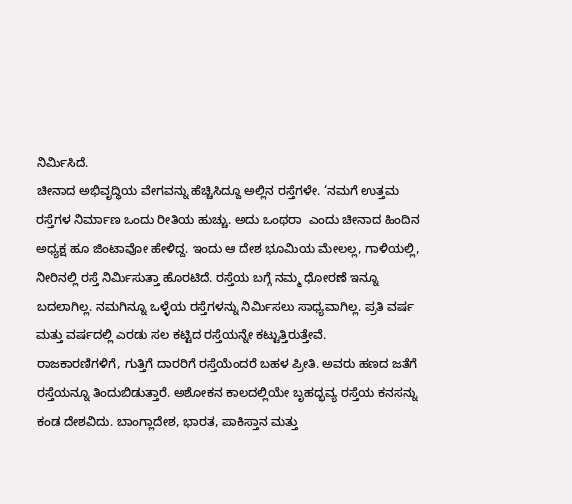ನಿರ್ಮಿಸಿದೆ.
ಚೀನಾದ ಅಭಿವೃದ್ಧಿಯ ವೇಗವನ್ನು ಹೆಚ್ಚಿಸಿದ್ದೂ ಅಲ್ಲಿನ ರಸ್ತೆಗಳೇ. ‘ನಮಗೆ ಉತ್ತಮ ರಸ್ತೆಗಳ ನಿರ್ಮಾಣ ಒಂದು ರೀತಿಯ ಹುಚ್ಚು. ಅದು ಒಂಥರಾ  ಎಂದು ಚೀನಾದ ಹಿಂದಿನ ಅಧ್ಯಕ್ಷ ಹೂ ಜಿಂಟಾವೋ ಹೇಳಿದ್ದ. ಇಂದು ಆ ದೇಶ ಭೂಮಿಯ ಮೇಲಲ್ಲ, ಗಾಳಿಯಲ್ಲಿ, ನೀರಿನಲ್ಲಿ ರಸ್ತೆ ನಿರ್ಮಿಸುತ್ತಾ ಹೊರಟಿದೆ. ರಸ್ತೆಯ ಬಗ್ಗೆ ನಮ್ಮ ಧೋರಣೆ ಇನ್ನೂ ಬದಲಾಗಿಲ್ಲ. ನಮಗಿನ್ನೂ ಒಳ್ಳೆಯ ರಸ್ತೆಗಳನ್ನು ನಿರ್ಮಿಸಲು ಸಾಧ್ಯವಾಗಿಲ್ಲ. ಪ್ರತಿ ವರ್ಷ ಮತ್ತು ವರ್ಷದಲ್ಲಿ ಎರಡು ಸಲ ಕಟ್ಟಿದ ರಸ್ತೆಯನ್ನೇ ಕಟ್ಟುತ್ತಿರುತ್ತೇವೆ.
ರಾಜಕಾರಣಿಗಳಿಗೆ, ಗುತ್ತಿಗೆ ದಾರರಿಗೆ ರಸ್ತೆಯೆಂದರೆ ಬಹಳ ಪ್ರೀತಿ. ಅವರು ಹಣದ ಜತೆಗೆ ರಸ್ತೆಯನ್ನೂ ತಿಂದುಬಿಡುತ್ತಾರೆ. ಅಶೋಕನ ಕಾಲದಲ್ಲಿಯೇ ಬೃಹದ್ಭವ್ಯ ರಸ್ತೆಯ ಕನಸನ್ನು ಕಂಡ ದೇಶವಿದು. ಬಾಂಗ್ಲಾದೇಶ, ಭಾರತ, ಪಾಕಿಸ್ತಾನ ಮತ್ತು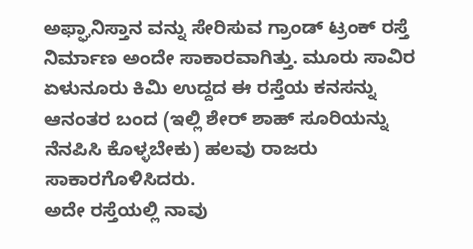ಅಫ್ಘಾನಿಸ್ತಾನ ವನ್ನು ಸೇರಿಸುವ ಗ್ರಾಂಡ್ ಟ್ರಂಕ್ ರಸ್ತೆ ನಿರ್ಮಾಣ ಅಂದೇ ಸಾಕಾರವಾಗಿತ್ತು. ಮೂರು ಸಾವಿರ ಏಳುನೂರು ಕಿಮಿ ಉದ್ದದ ಈ ರಸ್ತೆಯ ಕನಸನ್ನು ಆನಂತರ ಬಂದ (ಇಲ್ಲಿ ಶೇರ್ ಶಾಹ್ ಸೂರಿಯನ್ನು ನೆನಪಿಸಿ ಕೊಳ್ಳಬೇಕು) ಹಲವು ರಾಜರು ಸಾಕಾರಗೊಳಿಸಿದರು.
ಅದೇ ರಸ್ತೆಯಲ್ಲಿ ನಾವು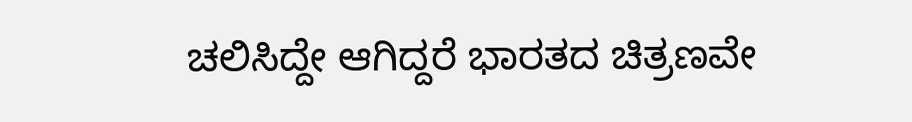ಚಲಿಸಿದ್ದೇ ಆಗಿದ್ದರೆ ಭಾರತದ ಚಿತ್ರಣವೇ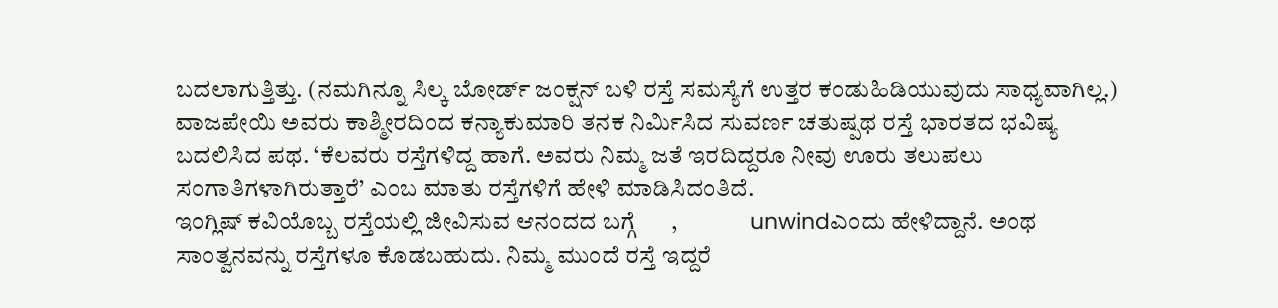ಬದಲಾಗುತ್ತಿತ್ತು. (ನಮಗಿನ್ನೂ ಸಿಲ್ಕ ಬೋರ್ಡ್ ಜಂಕ್ಷನ್ ಬಳಿ ರಸ್ತೆ ಸಮಸ್ಯೆಗೆ ಉತ್ತರ ಕಂಡುಹಿಡಿಯುವುದು ಸಾಧ್ಯವಾಗಿಲ್ಲ.) ವಾಜಪೇಯಿ ಅವರು ಕಾಶ್ಮೀರದಿಂದ ಕನ್ಯಾಕುಮಾರಿ ತನಕ ನಿರ್ಮಿಸಿದ ಸುವರ್ಣ ಚತುಷ್ಪಥ ರಸ್ತೆ ಭಾರತದ ಭವಿಷ್ಯ ಬದಲಿಸಿದ ಪಥ. ‘ಕೆಲವರು ರಸ್ತೆಗಳಿದ್ದ ಹಾಗೆ. ಅವರು ನಿಮ್ಮ ಜತೆ ಇರದಿದ್ದರೂ ನೀವು ಊರು ತಲುಪಲು ಸಂಗಾತಿಗಳಾಗಿರುತ್ತಾರೆ’ ಎಂಬ ಮಾತು ರಸ್ತೆಗಳಿಗೆ ಹೇಳಿ ಮಾಡಿಸಿದಂತಿದೆ.
ಇಂಗ್ಲಿಷ್ ಕವಿಯೊಬ್ಬ ರಸ್ತೆಯಲ್ಲಿ ಜೀವಿಸುವ ಆನಂದದ ಬಗ್ಗೆ      ,               unwindಎಂದು ಹೇಳಿದ್ದಾನೆ. ಅಂಥ ಸಾಂತ್ವನವನ್ನು ರಸ್ತೆಗಳೂ ಕೊಡಬಹುದು. ನಿಮ್ಮ ಮುಂದೆ ರಸ್ತೆ ಇದ್ದರೆ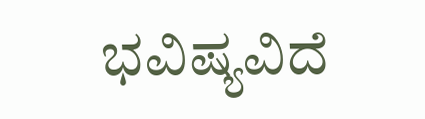ಭವಿಷ್ಯವಿದೆ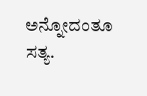ಅನ್ನೋದಂತೂ ಸತ್ಯ.